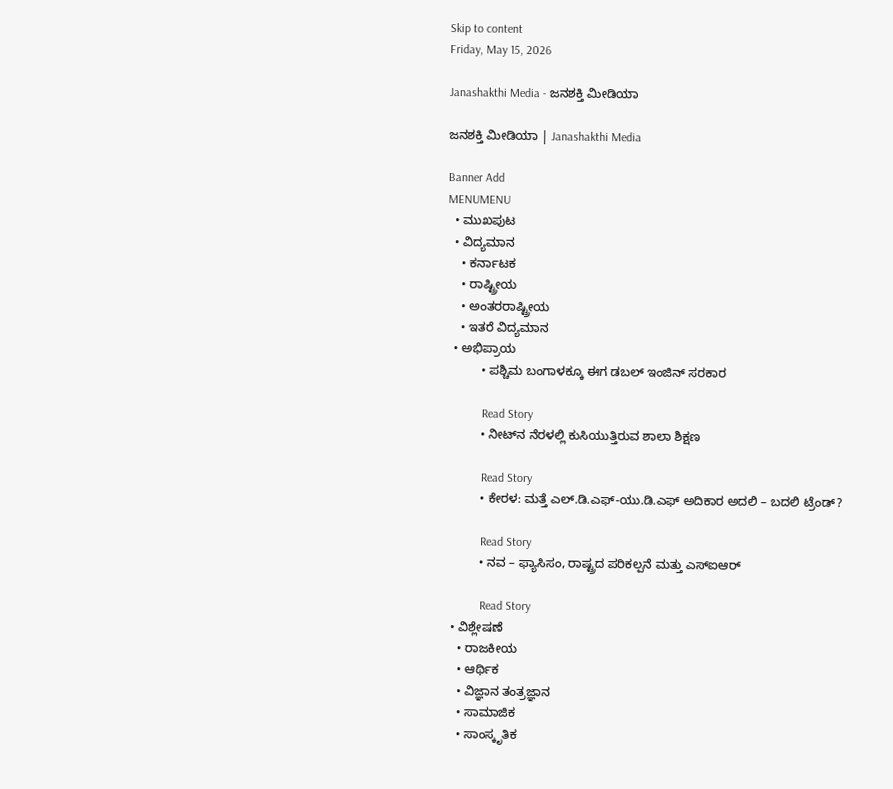Skip to content
Friday, May 15, 2026

Janashakthi Media - ಜನಶಕ್ತಿ ಮೀಡಿಯಾ

ಜನಶಕ್ತಿ ಮೀಡಿಯಾ | Janashakthi Media

Banner Add
MENUMENU
  • ಮುಖಪುಟ
  • ವಿದ್ಯಮಾನ
    • ಕರ್ನಾಟಕ
    • ರಾಷ್ಟ್ರೀಯ
    • ಅಂತರರಾಷ್ಟ್ರೀಯ
    • ಇತರೆ ವಿದ್ಯಮಾನ
  • ಅಭಿಪ್ರಾಯ
          • ಪಶ್ಚಿಮ ಬಂಗಾಳಕ್ಕೂ ಈಗ ಡಬಲ್‌ ಇಂಜಿನ್‌ ಸರಕಾರ

            Read Story
          • ನೀಟ್‌ನ ನೆರಳಲ್ಲಿ ಕುಸಿಯುತ್ತಿರುವ ಶಾಲಾ ಶಿಕ್ಷಣ

            Read Story
          • ಕೇರಳ: ಮತ್ತೆ ಎಲ್.ಡಿ.ಎಫ್-ಯು.ಡಿ.ಎಫ್ ಅದಿಕಾರ ಅದಲಿ – ಬದಲಿ ಟ್ರೆಂಡ್?

            Read Story
          • ನವ – ಫ್ಯಾಸಿಸಂ, ರಾಷ್ಟ್ರದ ಪರಿಕಲ್ಪನೆ ಮತ್ತು ಎಸ್ಐಆರ್

            Read Story
  • ವಿಶ್ಲೇಷಣೆ
    • ರಾಜಕೀಯ
    • ಆರ್ಥಿಕ
    • ವಿಜ್ಞಾನ ತಂತ್ರಜ್ಞಾನ
    • ಸಾಮಾಜಿಕ
    • ಸಾಂಸ್ಕೃತಿಕ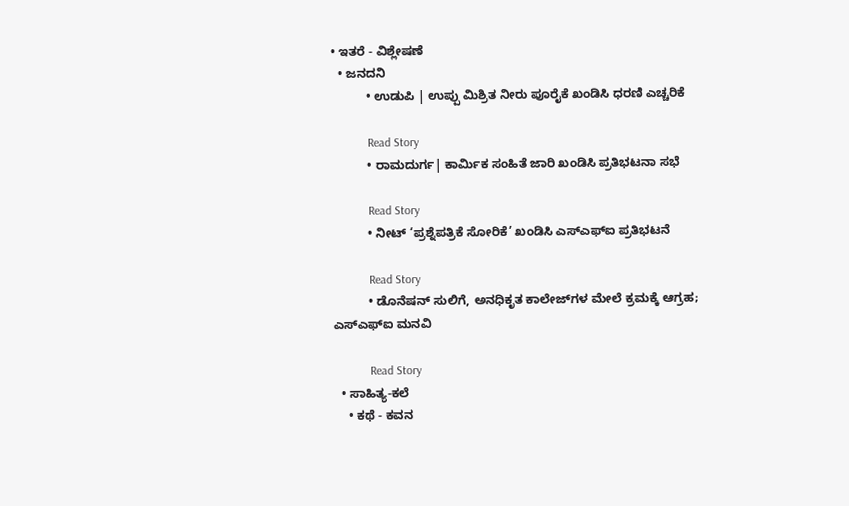• ಇತರೆ - ವಿಶ್ಲೇಷಣೆ
  • ಜನದನಿ
          • ಉಡುಪಿ | ಉಪ್ಪು ಮಿಶ್ರಿತ ನೀರು ಪೂರೈಕೆ ಖಂಡಿಸಿ ಧರಣಿ ಎಚ್ಚರಿಕೆ

            Read Story
          • ರಾಮದುರ್ಗ| ಕಾರ್ಮಿಕ ಸಂಹಿತೆ ಜಾರಿ ಖಂಡಿಸಿ ಪ್ರತಿಭಟನಾ ಸಭೆ

            Read Story
          • ನೀಟ್‌ ‘ಪ್ರಶ್ನೆಪತ್ರಿಕೆ ಸೋರಿಕೆ’ ಖಂಡಿಸಿ ಎಸ್ಎಫ್ಐ ಪ್ರತಿಭಟನೆ

            Read Story
          • ಡೊನೆಷನ್ ಸುಲಿಗೆ, ಅನಧಿಕೃತ ಕಾಲೇಜ್‌ಗಳ ಮೇಲೆ ಕ್ರಮಕ್ಕೆ ಆಗ್ರಹ; ಎಸ್‌ಎಫ್‌ಐ ಮನವಿ

            Read Story
  • ಸಾಹಿತ್ಯ-ಕಲೆ
    • ಕಥೆ - ಕವನ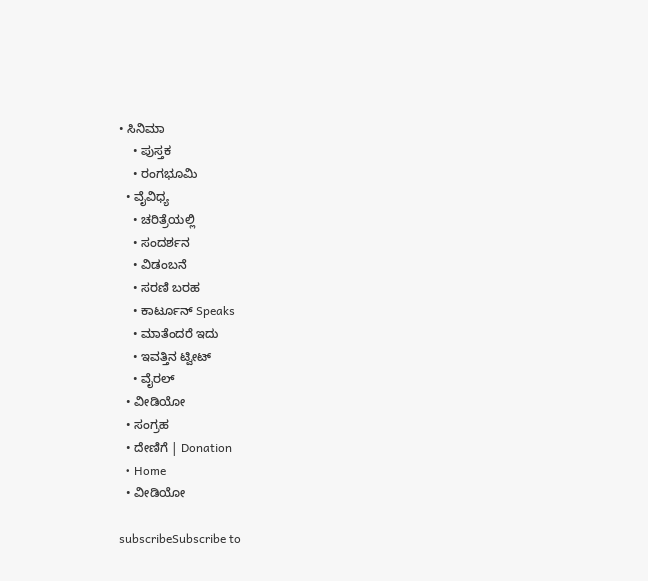• ಸಿನಿಮಾ
    • ಪುಸ್ತಕ
    • ರಂಗಭೂಮಿ
  • ವೈವಿಧ್ಯ
    • ಚರಿತ್ರೆಯಲ್ಲಿ
    • ಸಂದರ್ಶನ
    • ವಿಡಂಬನೆ
    • ಸರಣಿ ಬರಹ
    • ಕಾರ್ಟೂನ್ Speaks
    • ಮಾತೆಂದರೆ ಇದು
    • ಇವತ್ತಿನ ಟ್ವೀಟ್
    • ವೈರಲ್
  • ವೀಡಿಯೋ
  • ಸಂಗ್ರಹ
  • ದೇಣಿಗೆ | Donation
  • Home
  • ವೀಡಿಯೋ

subscribeSubscribe to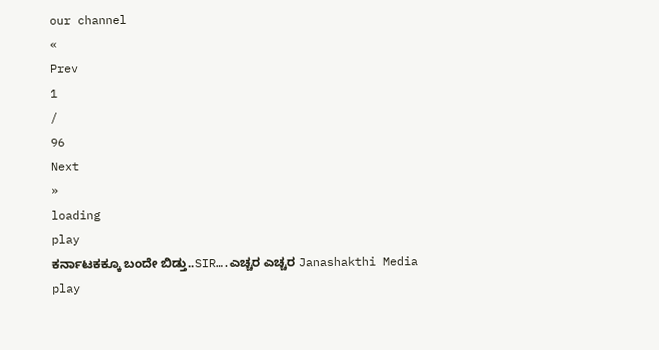our channel
«
Prev
1
/
96
Next
»
loading
play
ಕರ್ನಾಟಕಕ್ಕೂ ಬಂದೇ ಬಿಡ್ತು..SIR….ಎಚ್ಚರ ಎಚ್ಚರ Janashakthi Media
play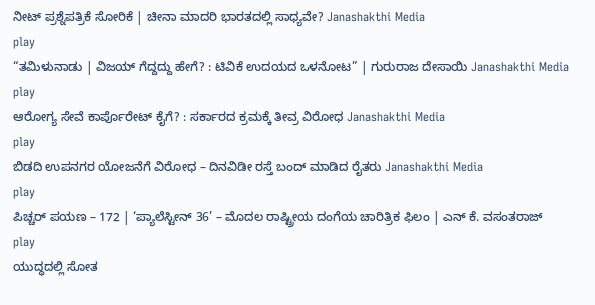ನೀಟ್‌ ಪ್ರಶ್ನೆಪತ್ರಿಕೆ ಸೋರಿಕೆ | ಚೀನಾ ಮಾದರಿ ಭಾರತದಲ್ಲಿ ಸಾಧ್ಯವೇ? Janashakthi Media
play
“ತಮಿಳುನಾಡು | ವಿಜಯ್‌ ಗೆದ್ದದ್ದು ಹೇಗೆ? : ಟಿವಿಕೆ ಉದಯದ ಒಳನೋಟ” | ಗುರುರಾಜ ದೇಸಾಯಿ Janashakthi Media
play
ಆರೋಗ್ಯ ಸೇವೆ ಕಾರ್ಪೊರೇಟ್ ಕೈಗೆ? : ಸರ್ಕಾರದ ಕ್ರಮಕ್ಕೆ ತೀವ್ರ ವಿರೋಧ Janashakthi Media
play
ಬಿಡದಿ ಉಪನಗರ ಯೋಜನೆಗೆ ವಿರೋಧ – ದಿನವಿಡೀ ರಸ್ತೆ ಬಂದ್‌ ಮಾಡಿದ ರೈತರು Janashakthi Media
play
ಪಿಚ್ಚರ್‌ ಪಯಣ – 172 | ‘ಪ್ಯಾಲೆಸ್ಟೀನ್ 36’ – ಮೊದಲ ರಾಷ್ಟ್ರೀಯ ದಂಗೆಯ ಚಾರಿತ್ರಿಕ ಫಿಲಂ | ಎನ್‌ ಕೆ. ವಸಂತರಾಜ್‌
play
ಯುದ್ಧದಲ್ಲಿ ಸೋತ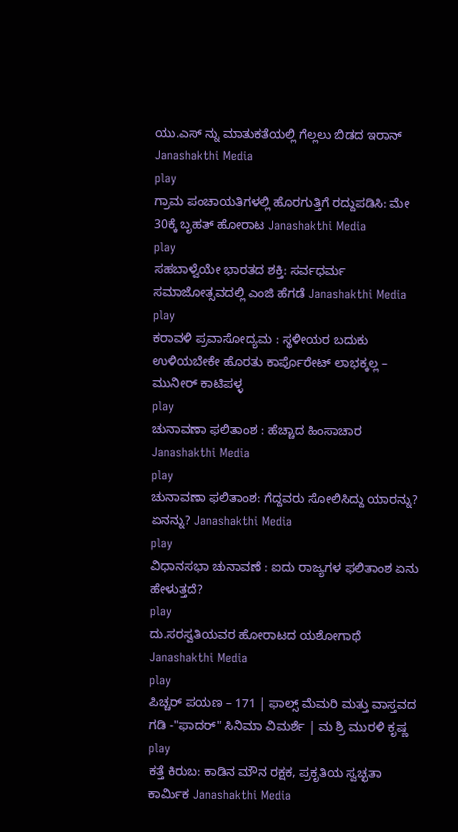ಯು.ಎಸ್ ನ್ನು ಮಾತುಕತೆಯಲ್ಲಿ ಗೆಲ್ಲಲು ಬಿಡದ ಇರಾನ್ Janashakthi Media
play
ಗ್ರಾಮ ಪಂಚಾಯತಿಗಳಲ್ಲಿ ಹೊರಗುತ್ತಿಗೆ ರದ್ದುಪಡಿಸಿ: ಮೇ 30ಕ್ಕೆ ಬೃಹತ್ ಹೋರಾಟ Janashakthi Media
play
ಸಹಬಾಳ್ವೆಯೇ ಭಾರತದ ಶಕ್ತಿ: ಸರ್ವಧರ್ಮ ಸಮಾಜೋತ್ಸವದಲ್ಲಿ ಎಂಜಿ ಹೆಗಡೆ Janashakthi Media
play
ಕರಾವಳಿ ಪ್ರವಾಸೋದ್ಯಮ : ಸ್ಥಳೀಯರ ಬದುಕು ಉಳಿಯಬೇಕೇ ಹೊರತು ಕಾರ್ಪೊರೇಟ್ ಲಾಭಕ್ಕಲ್ಲ – ಮುನೀರ್ ಕಾಟಿಪಳ್ಳ
play
ಚುನಾವಣಾ ಫಲಿತಾಂಶ : ಹೆಚ್ಚಾದ ಹಿಂಸಾಚಾರ Janashakthi Media
play
ಚುನಾವಣಾ ಫಲಿತಾಂಶ: ಗೆದ್ದವರು ಸೋಲಿಸಿದ್ದು ಯಾರನ್ನು? ಏನನ್ನು? Janashakthi Media
play
ವಿಧಾನಸಭಾ ಚುನಾವಣೆ : ಐದು ರಾಜ್ಯಗಳ ಫಲಿತಾಂಶ ಏನು ಹೇಳುತ್ತದೆ?
play
ದು.ಸರಸ್ವತಿಯವರ ಹೋರಾಟದ ಯಶೋಗಾಥೆ Janashakthi Media
play
ಪಿಚ್ಚರ್‌ ಪಯಣ – 171 | ಫಾಲ್ಸ್‌ ಮೆಮರಿ ಮತ್ತು ವಾಸ್ತವದ ಗಡಿ -"ಫಾದರ್‌" ಸಿನಿಮಾ ವಿಮರ್ಶೆ | ಮ ಶ್ರಿ ಮುರಳಿ ಕೃಷ್ಣ
play
ಕತ್ತೆ ಕಿರುಬ: ಕಾಡಿನ ಮೌನ ರಕ್ಷಕ, ಪ್ರಕೃತಿಯ ಸ್ವಚ್ಛತಾ ಕಾರ್ಮಿಕ Janashakthi Media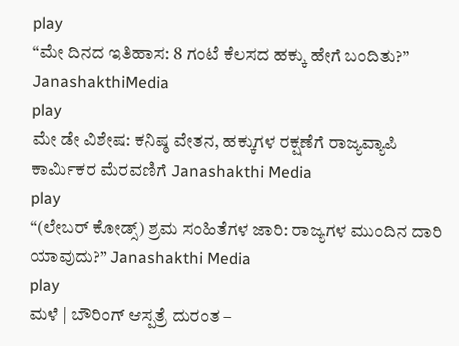play
“ಮೇ ದಿನದ ಇತಿಹಾಸ: 8 ಗಂಟೆ ಕೆಲಸದ ಹಕ್ಕು ಹೇಗೆ ಬಂದಿತು?” JanashakthiMedia
play
ಮೇ ಡೇ ವಿಶೇಷ: ಕನಿಷ್ಠ ವೇತನ, ಹಕ್ಕುಗಳ ರಕ್ಷಣೆಗೆ ರಾಜ್ಯವ್ಯಾಪಿ ಕಾರ್ಮಿಕರ ಮೆರವಣಿಗೆ Janashakthi Media
play
“(ಲೇಬರ್‌ ಕೋಡ್ಸ್‌) ಶ್ರಮ ಸಂಹಿತೆಗಳ ಜಾರಿ: ರಾಜ್ಯಗಳ ಮುಂದಿನ ದಾರಿ ಯಾವುದು?” Janashakthi Media
play
ಮಳೆ | ಬೌರಿಂಗ್‌ ಆಸ್ಪತ್ರೆ ದುರಂತ –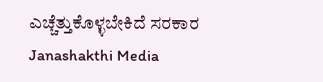ಎಚ್ಚೆತ್ತುಕೊಳ್ಳಬೇಕಿದೆ ಸರಕಾರ Janashakthi Media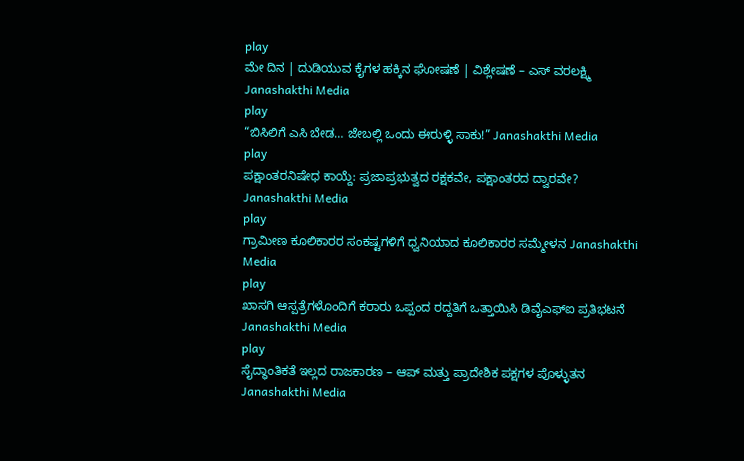play
ಮೇ ದಿನ | ದುಡಿಯುವ ಕೈಗಳ ಹಕ್ಕಿನ ಘೋಷಣೆ | ವಿಶ್ಲೇಷಣೆ – ಎಸ್ ವರಲಕ್ಷ್ಮಿ Janashakthi Media
play
“ಬಿಸಿಲಿಗೆ ಎಸಿ ಬೇಡ… ಜೇಬಲ್ಲಿ ಒಂದು ಈರುಳ್ಳಿ ಸಾಕು!” Janashakthi Media
play
ಪಕ್ಷಾಂತರನಿಷೇಧ ಕಾಯ್ದೆ: ಪ್ರಜಾಪ್ರಭುತ್ವದ ರಕ್ಷಕವೇ, ಪಕ್ಷಾಂತರದ ದ್ವಾರವೇ? Janashakthi Media
play
ಗ್ರಾಮೀಣ ಕೂಲಿಕಾರರ ಸಂಕಷ್ಟಗಳಿಗೆ ಧ್ವನಿಯಾದ ಕೂಲಿಕಾರರ ಸಮ್ಮೇಳನ Janashakthi Media
play
ಖಾಸಗಿ ಆಸ್ಪತ್ರೆಗಳೊಂದಿಗೆ ಕರಾರು ಒಪ್ಪಂದ ರದ್ದತಿಗೆ ಒತ್ತಾಯಿಸಿ ಡಿವೈಎಫ್‌ಐ ಪ್ರತಿಭಟನೆ Janashakthi Media
play
ಸೈದ್ಧಾಂತಿಕತೆ ಇಲ್ಲದ ರಾಜಕಾರಣ – ಆಪ್ ಮತ್ತು ಪ್ರಾದೇಶಿಕ ಪಕ್ಷಗಳ ಪೊಳ್ಳುತನ Janashakthi Media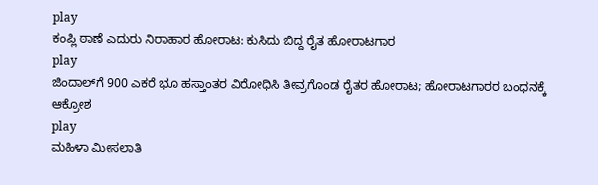play
ಕಂಪ್ಲಿ ಠಾಣೆ ಎದುರು ನಿರಾಹಾರ ಹೋರಾಟ: ಕುಸಿದು ಬಿದ್ದ ರೈತ ಹೋರಾಟಗಾರ
play
ಜಿಂದಾಲ್‌ಗೆ 900 ಎಕರೆ ಭೂ ಹಸ್ತಾಂತರ ವಿರೋಧಿಸಿ ತೀವ್ರಗೊಂಡ ರೈತರ ಹೋರಾಟ; ಹೋರಾಟಗಾರರ ಬಂಧನಕ್ಕೆ ಆಕ್ರೋಶ
play
ಮಹಿಳಾ ಮೀಸಲಾತಿ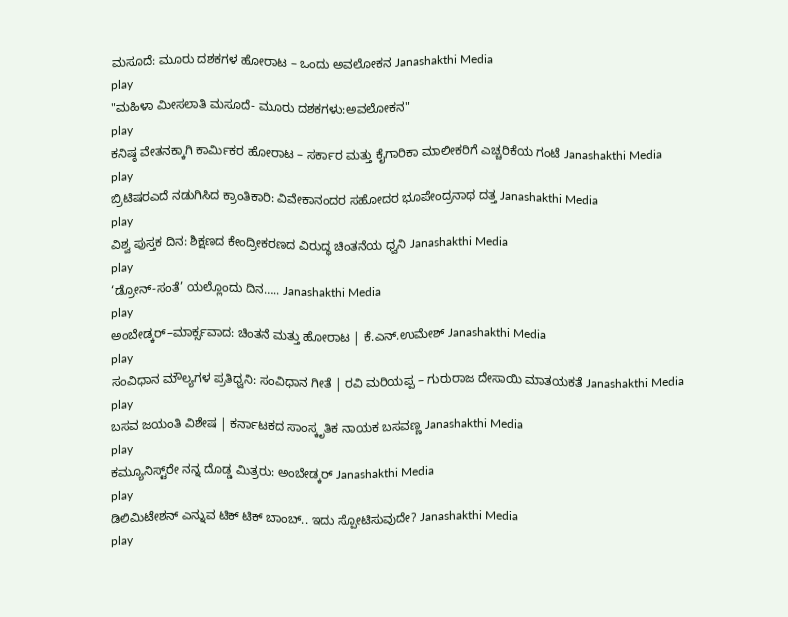ಮಸೂದೆ: ಮೂರು ದಶಕಗಳ ಹೋರಾಟ – ಒಂದು ಅವಲೋಕನ Janashakthi Media
play
"ಮಹಿಳಾ ಮೀಸಲಾತಿ ಮಸೂದೆ- ಮೂರು ದಶಕಗಳು:ಅವಲೋಕನ"
play
ಕನಿಷ್ಠ ವೇತನಕ್ಕಾಗಿ ಕಾರ್ಮಿಕರ ಹೋರಾಟ – ಸರ್ಕಾರ ಮತ್ತು ಕೈಗಾರಿಕಾ ಮಾಲೀಕರಿಗೆ ಎಚ್ಚರಿಕೆಯ ಗಂಟೆ Janashakthi Media
play
ಬ್ರಿಟಿಷರಎದೆ ನಡುಗಿಸಿದ ಕ್ರಾಂತಿಕಾರಿ: ವಿವೇಕಾನಂದರ ಸಹೋದರ ಭೂಪೇಂದ್ರನಾಥ ದತ್ತ Janashakthi Media
play
ವಿಶ್ವ ಪುಸ್ತಕ ದಿನ: ಶಿಕ್ಷಣದ ಕೇಂದ್ರೀಕರಣದ ವಿರುದ್ಧ ಚಿಂತನೆಯ ಧ್ವನಿ Janashakthi Media
play
‘ಡ್ರೋನ್-ಸಂತೆ’ ಯಲ್ಲೊಂದು ದಿನ….. Janashakthi Media
play
ಅಂಬೇಡ್ಕರ್–ಮಾರ್ಕ್ಸವಾದ: ಚಿಂತನೆ ಮತ್ತು ಹೋರಾಟ | ಕೆ.ಎನ್.ಉಮೇಶ್ Janashakthi Media
play
ಸಂವಿಧಾನ ಮೌಲ್ಯಗಳ ಪ್ರತಿಧ್ವನಿ: ಸಂವಿಧಾನ ಗೀತೆ | ರವಿ ಮರಿಯಪ್ಪ – ಗುರುರಾಜ ದೇಸಾಯಿ ಮಾತಯಕತೆ Janashakthi Media
play
ಬಸವ ಜಯಂತಿ ವಿಶೇಷ | ಕರ್ನಾಟಕದ ಸಾಂಸ್ಕೃತಿಕ ನಾಯಕ ಬಸವಣ್ಣ Janashakthi Media
play
ಕಮ್ಯೂನಿಸ್ಟ್‌ರೇ ನನ್ನ ದೊಡ್ಡ ಮಿತ್ರರು: ಅಂಬೇಡ್ಕರ್ Janashakthi Media
play
ಡಿಲಿಮಿಟೇಶನ್ ಎನ್ನುವ ಟಿಕ್ ಟಿಕ್ ಬಾಂಬ್.. ಇದು ಸ್ಪೋಟಿಸುವುದೇ? Janashakthi Media
play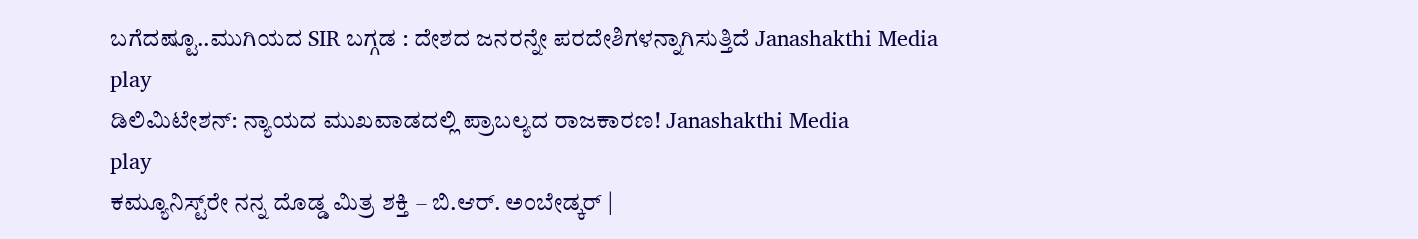ಬಗೆದಷ್ಟೂ..ಮುಗಿಯದ SIR ಬಗ್ಗಡ : ದೇಶದ ಜನರನ್ನೇ ಪರದೇಶಿಗಳನ್ನಾಗಿಸುತ್ತಿದೆ Janashakthi Media
play
ಡಿಲಿಮಿಟೇಶನ್: ನ್ಯಾಯದ ಮುಖವಾಡದಲ್ಲಿ ಪ್ರಾಬಲ್ಯದ ರಾಜಕಾರಣ! Janashakthi Media
play
ಕಮ್ಯೂನಿಸ್ಟ್‌ರೇ ನನ್ನ ದೊಡ್ಡ ಮಿತ್ರ ಶಕ್ತಿ – ಬಿ.ಆರ್. ಅಂಬೇಡ್ಕರ್ |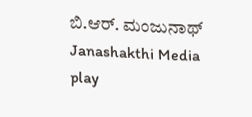ಬಿ.ಆರ್. ಮಂಜುನಾಥ್‌ Janashakthi Media
play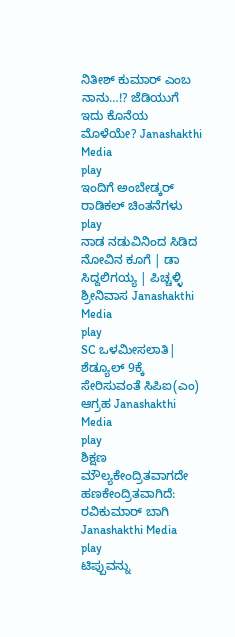ನಿತೀಶ್ ಕುಮಾರ್ ಎಂಬ ನಾನು…!? ಜೆಡಿಯುಗೆ ಇದು ಕೊನೆಯ ಮೊಳೆಯೇ? Janashakthi Media
play
ಇಂದಿಗೆ ಅಂಬೇಡ್ಕರ್ ರಾಡಿಕಲ್ ಚಿಂತನೆಗಳು
play
ನಾಡ ನಡುವಿನಿಂದ ಸಿಡಿದ ನೋವಿನ ಕೂಗೆ | ಡಾ ಸಿದ್ದಲಿಗಯ್ಯ | ಪಿಚ್ಚಳ್ಳಿ ಶ್ರೀನಿವಾಸ Janashakthi Media
play
SC ಒಳಮೀಸಲಾತಿ| ಶೆಡ್ಯೂಲ್ 9ಕ್ಕೆ ಸೇರಿಸುವಂತೆ ಸಿಪಿಐ(ಎಂ) ಆಗ್ರಹ Janashakthi Media
play
ಶಿಕ್ಷಣ ಮೌಲ್ಯಕೇಂದ್ರಿತವಾಗದೇ ಹಣಕೇಂದ್ರಿತವಾಗಿದೆ: ರವಿಕುಮಾರ್ ಬಾಗಿ Janashakthi Media
play
ಟಿಪ್ಪುವನ್ನು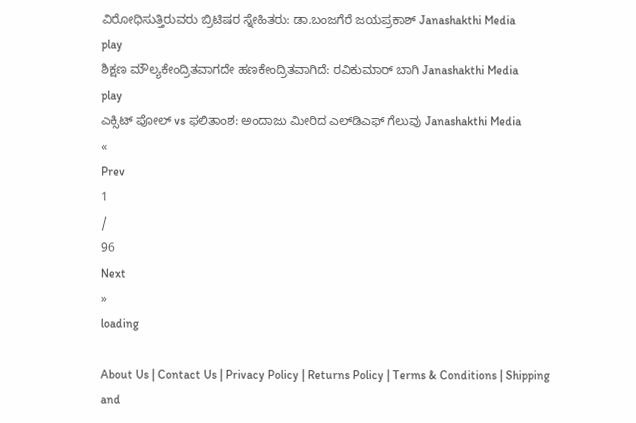ವಿರೋಧಿಸುತ್ತಿರುವರು ಬ್ರಿಟಿಷರ ಸ್ನೇಹಿತರು: ಡಾ.ಬಂಜಗೆರೆ ಜಯಪ್ರಕಾಶ್ Janashakthi Media
play
ಶಿಕ್ಷಣ ಮೌಲ್ಯಕೇಂದ್ರಿತವಾಗದೇ ಹಣಕೇಂದ್ರಿತವಾಗಿದೆ: ರವಿಕುಮಾರ್ ಬಾಗಿ Janashakthi Media
play
ಎಕ್ಸಿಟ್ ಪೋಲ್ vs ಫಲಿತಾಂಶ: ಅಂದಾಜು ಮೀರಿದ ಎಲ್‌ಡಿಎಫ್ ಗೆಲುವು Janashakthi Media
«
Prev
1
/
96
Next
»
loading

About Us | Contact Us | Privacy Policy | Returns Policy | Terms & Conditions | Shipping and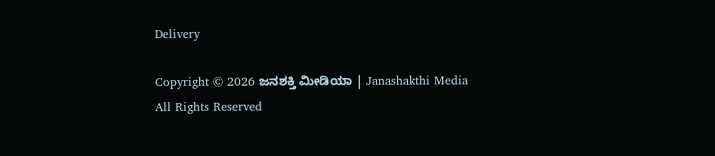Delivery

Copyright © 2026 ಜನಶಕ್ತಿ ಮೀಡಿಯಾ | Janashakthi Media
All Rights Reserved